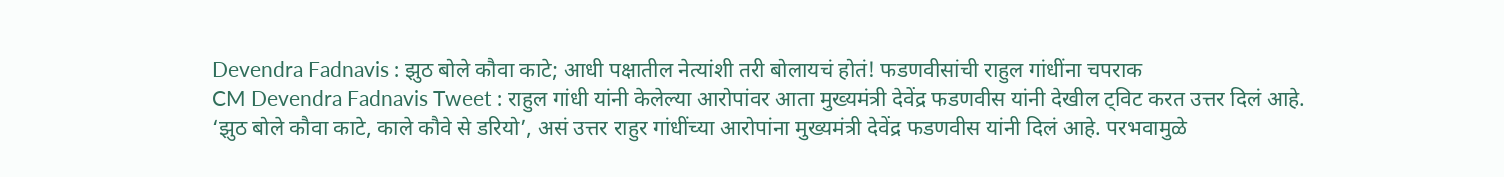Devendra Fadnavis : झुठ बोले कौवा काटे; आधी पक्षातील नेत्यांशी तरी बोलायचं होतं! फडणवीसांची राहुल गांधींना चपराक
CM Devendra Fadnavis Tweet : राहुल गांधी यांनी केलेल्या आरोपांवर आता मुख्यमंत्री देवेंद्र फडणवीस यांनी देखील ट्विट करत उत्तर दिलं आहे.
‘झुठ बोले कौवा काटे, काले कौवे से डरियो’, असं उत्तर राहुर गांधींच्या आरोपांना मुख्यमंत्री देवेंद्र फडणवीस यांनी दिलं आहे. परभवामुळे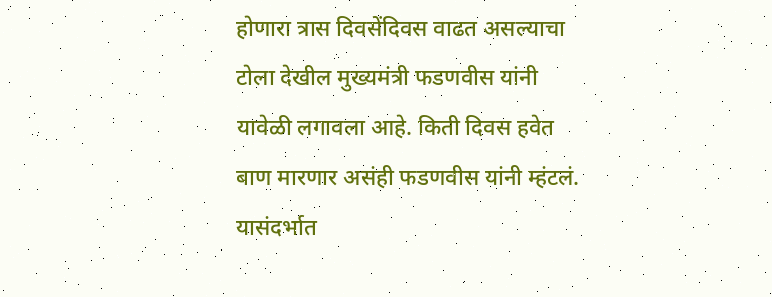होणारा त्रास दिवसेंदिवस वाढत असल्याचा टोला देखील मुख्यमंत्री फडणवीस यांनी यावेळी लगावला आहे. किती दिवस हवेत बाण मारणार असंही फडणवीस यांनी म्हंटलं. यासंदर्भात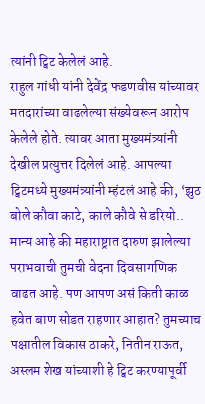त्यांनी ट्विट केलेलं आहे.
राहुल गांधी यांनी देवेंद्र फडणवीस यांच्यावर मतदारांच्या वाढलेल्या संख्येवरून आरोप केलेले होते. त्यावर आता मुख्यमंत्र्यांनी देखील प्रत्युत्तर दिलेलं आहे. आपल्या ट्विटमध्ये मुख्यमंत्र्यांनी म्हंटलं आहे की, ‘झुठ बोले कौवा काटे, काले कौवे से डरियो.. मान्य आहे की महाराष्ट्रात दारुण झालेल्या पराभवाची तुमची वेदना दिवसागणिक वाढत आहे. पण आपण असं किती काळ हवेत बाण सोडत राहणार आहात? तुमच्याच पक्षातील विकास ठाकरे, नितीन राऊत, अस्लम शेख यांच्याशी हे ट्विट करण्यापूर्वी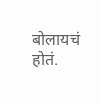बोलायचं होतं.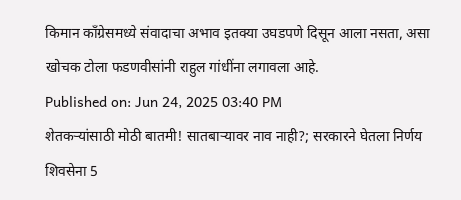किमान कॉंग्रेसमध्ये संवादाचा अभाव इतक्या उघडपणे दिसून आला नसता, असा खोचक टोला फडणवीसांनी राहुल गांधींना लगावला आहे.
Published on: Jun 24, 2025 03:40 PM
शेतकऱ्यांसाठी मोठी बातमी! सातबाऱ्यावर नाव नाही?; सरकारने घेतला निर्णय
शिवसेना 5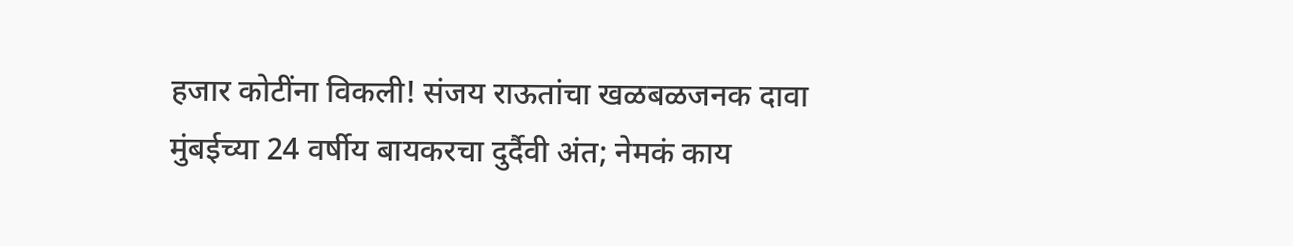हजार कोटींना विकली! संजय राऊतांचा खळबळजनक दावा
मुंबईच्या 24 वर्षीय बायकरचा दुर्दैवी अंत; नेमकं काय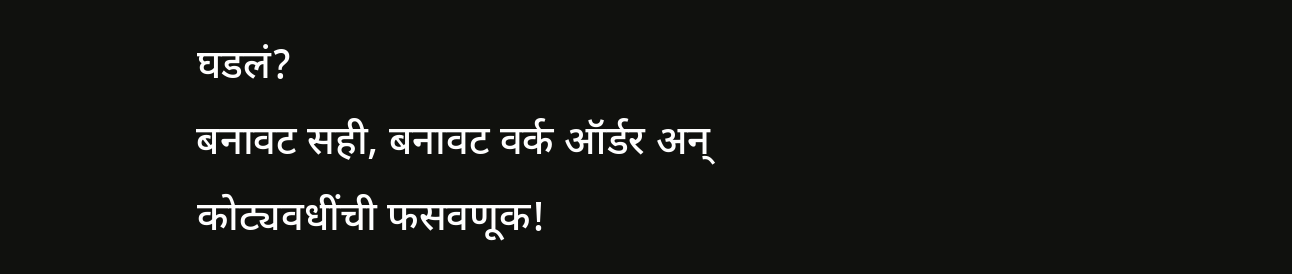घडलं?
बनावट सही, बनावट वर्क ऑर्डर अन् कोट्यवधींची फसवणूक!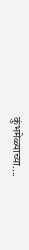कुंभमेळ्याच्या....